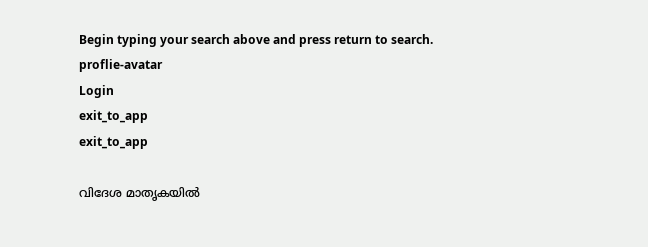Begin typing your search above and press return to search.
proflie-avatar
Login
exit_to_app
exit_to_app

വിദേശ മാതൃകയിൽ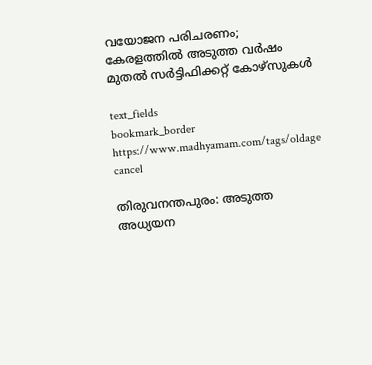വയോജന പരിചരണം; കേരളത്തിൽ അടുത്ത വർഷം മുതൽ സര്‍ട്ടിഫിക്കറ്റ് കോഴ്സുകള്‍

text_fields
bookmark_border
https://www.madhyamam.com/tags/oldage
cancel

തിരുവനന്തപുരം: അടുത്ത അധ്യയന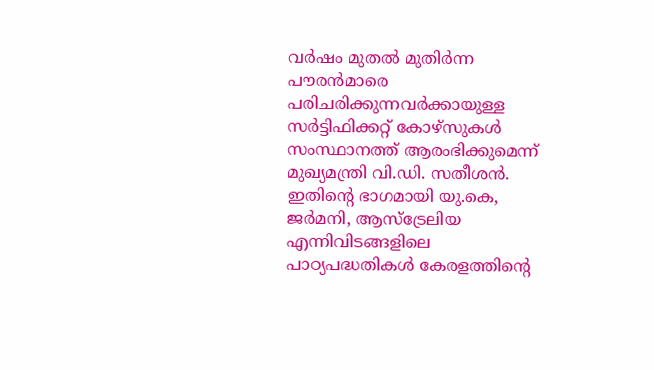വര്‍ഷം മുതല്‍ മുതിര്‍ന്ന പൗരന്‍മാരെ പരിചരിക്കുന്നവര്‍ക്കായുള്ള സര്‍ട്ടിഫിക്കറ്റ് കോഴ്സുകള്‍ സംസ്ഥാനത്ത് ആരംഭിക്കുമെന്ന് മുഖ്യമന്ത്രി വി.ഡി. സതീശന്‍. ഇതിന്റെ ഭാഗമായി യു.കെ, ജര്‍മനി, ആസ്ട്രേലിയ എന്നിവിടങ്ങളിലെ പാഠ്യപദ്ധതികള്‍ കേരളത്തിന്‍റെ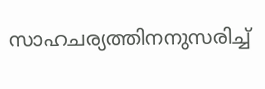സാഹചര്യത്തിനനുസരിച്ച്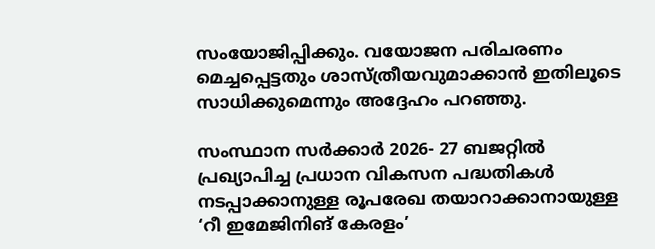സംയോജിപ്പിക്കും. വയോജന പരിചരണം മെച്ചപ്പെട്ടതും ശാസ്ത്രീയവുമാക്കാന്‍ ഇതിലൂടെ സാധിക്കുമെന്നും അദ്ദേഹം പറഞ്ഞു.

സംസ്ഥാന സര്‍ക്കാര്‍ 2026- 27 ബജറ്റില്‍ പ്രഖ്യാപിച്ച പ്രധാന വികസന പദ്ധതികള്‍ നടപ്പാക്കാനുള്ള രൂപരേഖ തയാറാക്കാനായുള്ള ‘റീ ഇമേജിനിങ് കേരളം’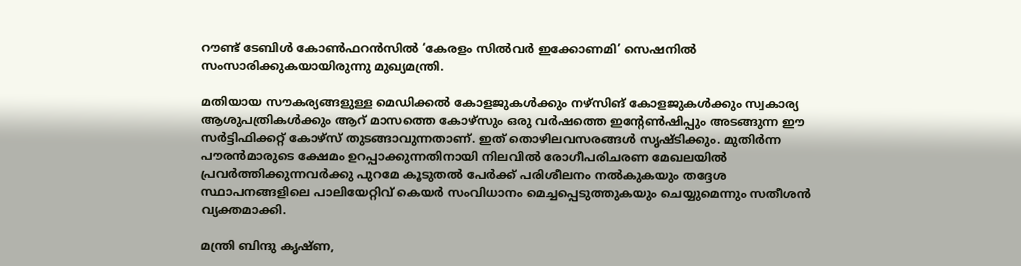റൗണ്ട് ടേബിള്‍ കോണ്‍ഫറന്‍സില്‍ ‘കേരളം സില്‍വര്‍ ഇക്കോണമി’ സെഷനില്‍ സംസാരിക്കുകയായിരുന്നു മുഖ്യമന്ത്രി.

മതിയായ സൗകര്യങ്ങളുള്ള മെഡിക്കല്‍ കോളജുകള്‍ക്കും നഴ്സിങ് കോളജുകള്‍ക്കും സ്വകാര്യ ആശുപത്രികള്‍ക്കും ആറ് മാസത്തെ കോഴ്സും ഒരു വര്‍ഷത്തെ ഇന്‍റേണ്‍ഷിപ്പും അടങ്ങുന്ന ഈ സര്‍ട്ടിഫിക്കറ്റ് കോഴ്സ് തുടങ്ങാവുന്നതാണ്. ഇത് തൊഴിലവസരങ്ങള്‍ സൃഷ്ടിക്കും. മുതിര്‍ന്ന പൗരന്‍മാരുടെ ക്ഷേമം ഉറപ്പാക്കുന്നതിനായി നിലവില്‍ രോഗീപരിചരണ മേഖലയില്‍ പ്രവര്‍ത്തിക്കുന്നവര്‍ക്കു പുറമേ കൂടുതല്‍ പേര്‍ക്ക് പരിശീലനം നല്‍കുകയും തദ്ദേശ സ്ഥാപനങ്ങളിലെ പാലിയേറ്റിവ് കെയര്‍ സംവിധാനം മെച്ചപ്പെടുത്തുകയും ചെയ്യുമെന്നും സതീശൻ വ്യക്തമാക്കി.

മന്ത്രി ബിന്ദു കൃഷ്ണ,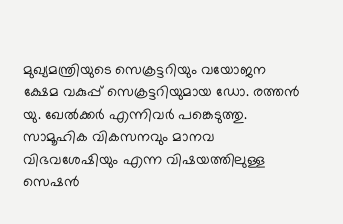മുഖ്യമന്ത്രിയുടെ സെക്രട്ടറിയും വയോജന ക്ഷേമ വകുപ്പ് സെക്രട്ടറിയുമായ ഡോ. രത്തന്‍ യു. ഖേല്‍ക്കർ എന്നിവർ പങ്കെടുത്തു. സാമൂഹിക വികസനവും മാനവ വിഭവശേഷിയും എന്ന വിഷയത്തിലുള്ള സെഷന്‍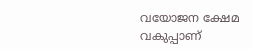വയോജന ക്ഷേമ വകുപ്പാണ്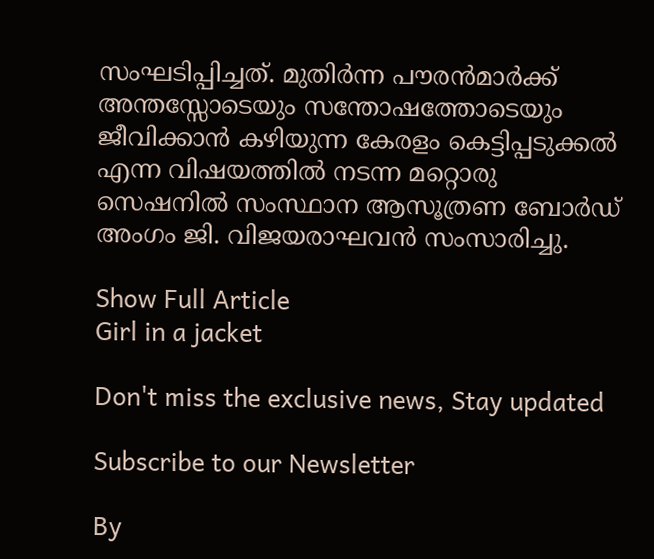സംഘടിപ്പിച്ചത്. മുതിര്‍ന്ന പൗരന്‍മാര്‍ക്ക് അന്തസ്സോടെയും സന്തോഷത്തോടെയും ജീവിക്കാന്‍ കഴിയുന്ന കേരളം കെട്ടിപ്പടുക്കല്‍ എന്ന വിഷയത്തില്‍ നടന്ന മറ്റൊരു സെഷനില്‍ സംസ്ഥാന ആസൂത്രണ ബോര്‍ഡ് അംഗം ജി. വിജയരാഘവന്‍ സംസാരിച്ചു.

Show Full Article
Girl in a jacket

Don't miss the exclusive news, Stay updated

Subscribe to our Newsletter

By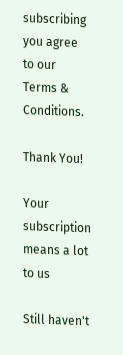subscribing you agree to our Terms & Conditions.

Thank You!

Your subscription means a lot to us

Still haven't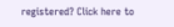registered? Click here to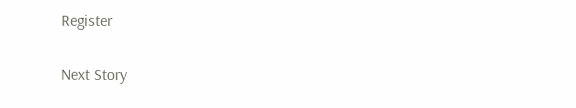Register

Next Story